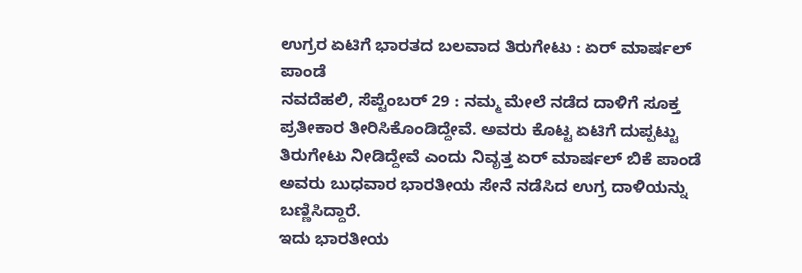ಉಗ್ರರ ಏಟಿಗೆ ಭಾರತದ ಬಲವಾದ ತಿರುಗೇಟು : ಏರ್ ಮಾರ್ಷಲ್ ಪಾಂಡೆ
ನವದೆಹಲಿ, ಸೆಪ್ಟೆಂಬರ್ 29 : ನಮ್ಮ ಮೇಲೆ ನಡೆದ ದಾಳಿಗೆ ಸೂಕ್ತ ಪ್ರತೀಕಾರ ತೀರಿಸಿಕೊಂಡಿದ್ದೇವೆ. ಅವರು ಕೊಟ್ಟ ಏಟಿಗೆ ದುಪ್ಪಟ್ಟು ತಿರುಗೇಟು ನೀಡಿದ್ದೇವೆ ಎಂದು ನಿವೃತ್ತ ಏರ್ ಮಾರ್ಷಲ್ ಬಿಕೆ ಪಾಂಡೆ ಅವರು ಬುಧವಾರ ಭಾರತೀಯ ಸೇನೆ ನಡೆಸಿದ ಉಗ್ರ ದಾಳಿಯನ್ನು ಬಣ್ಣಿಸಿದ್ದಾರೆ.
ಇದು ಭಾರತೀಯ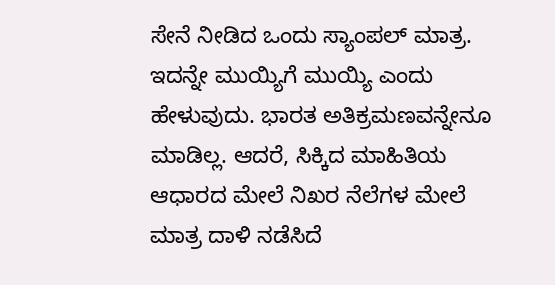ಸೇನೆ ನೀಡಿದ ಒಂದು ಸ್ಯಾಂಪಲ್ ಮಾತ್ರ. ಇದನ್ನೇ ಮುಯ್ಯಿಗೆ ಮುಯ್ಯಿ ಎಂದು ಹೇಳುವುದು. ಭಾರತ ಅತಿಕ್ರಮಣವನ್ನೇನೂ ಮಾಡಿಲ್ಲ. ಆದರೆ, ಸಿಕ್ಕಿದ ಮಾಹಿತಿಯ ಆಧಾರದ ಮೇಲೆ ನಿಖರ ನೆಲೆಗಳ ಮೇಲೆ ಮಾತ್ರ ದಾಳಿ ನಡೆಸಿದೆ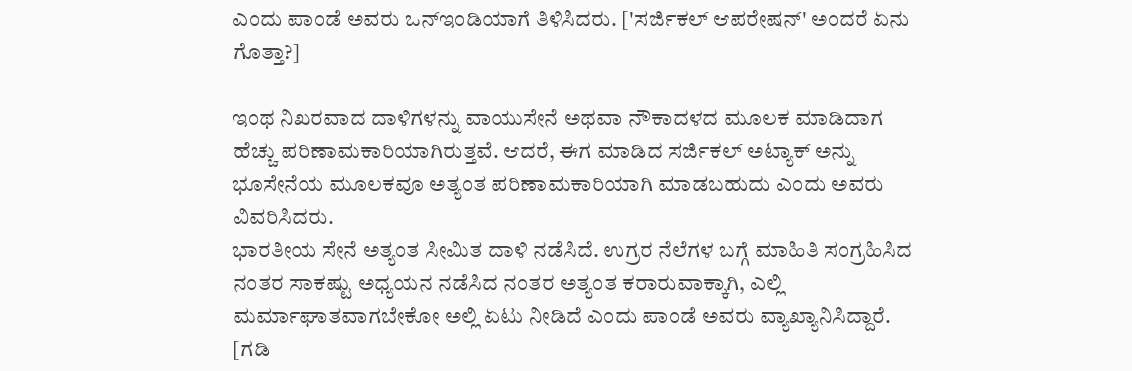ಎಂದು ಪಾಂಡೆ ಅವರು ಒನ್ಇಂಡಿಯಾಗೆ ತಿಳಿಸಿದರು. ['ಸರ್ಜಿಕಲ್ ಆಪರೇಷನ್' ಅಂದರೆ ಏನು ಗೊತ್ತಾ?]

ಇಂಥ ನಿಖರವಾದ ದಾಳಿಗಳನ್ನು ವಾಯುಸೇನೆ ಅಥವಾ ನೌಕಾದಳದ ಮೂಲಕ ಮಾಡಿದಾಗ ಹೆಚ್ಚು ಪರಿಣಾಮಕಾರಿಯಾಗಿರುತ್ತವೆ. ಆದರೆ, ಈಗ ಮಾಡಿದ ಸರ್ಜಿಕಲ್ ಅಟ್ಯಾಕ್ ಅನ್ನು ಭೂಸೇನೆಯ ಮೂಲಕವೂ ಅತ್ಯಂತ ಪರಿಣಾಮಕಾರಿಯಾಗಿ ಮಾಡಬಹುದು ಎಂದು ಅವರು ವಿವರಿಸಿದರು.
ಭಾರತೀಯ ಸೇನೆ ಅತ್ಯಂತ ಸೀಮಿತ ದಾಳಿ ನಡೆಸಿದೆ. ಉಗ್ರರ ನೆಲೆಗಳ ಬಗ್ಗೆ ಮಾಹಿತಿ ಸಂಗ್ರಹಿಸಿದ ನಂತರ ಸಾಕಷ್ಟು ಅಧ್ಯಯನ ನಡೆಸಿದ ನಂತರ ಅತ್ಯಂತ ಕರಾರುವಾಕ್ಕಾಗಿ, ಎಲ್ಲಿ ಮರ್ಮಾಘಾತವಾಗಬೇಕೋ ಅಲ್ಲಿ ಏಟು ನೀಡಿದೆ ಎಂದು ಪಾಂಡೆ ಅವರು ವ್ಯಾಖ್ಯಾನಿಸಿದ್ದಾರೆ. [ಗಡಿ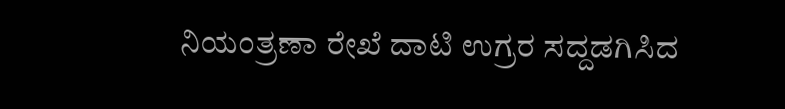ನಿಯಂತ್ರಣಾ ರೇಖೆ ದಾಟಿ ಉಗ್ರರ ಸದ್ದಡಗಿಸಿದ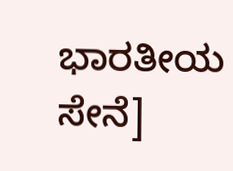ಭಾರತೀಯ ಸೇನೆ]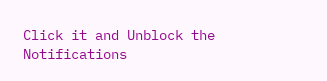Click it and Unblock the Notifications